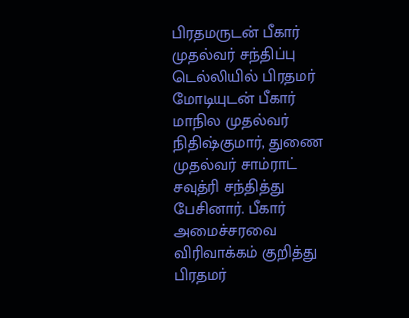பிரதமருடன் பீகார் முதல்வர் சந்திப்பு
டெல்லியில் பிரதமர் மோடியுடன் பீகார் மாநில முதல்வர் நிதிஷ்குமார், துணை முதல்வர் சாம்ராட் சவுத்ரி சந்தித்து பேசினார். பீகார் அமைச்சரவை விரிவாக்கம் குறித்து பிரதமர்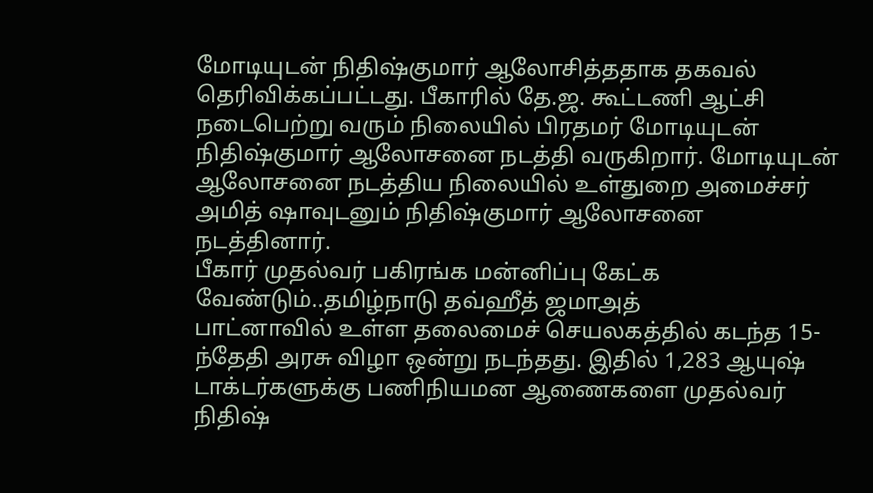மோடியுடன் நிதிஷ்குமார் ஆலோசித்ததாக தகவல் தெரிவிக்கப்பட்டது. பீகாரில் தே.ஜ. கூட்டணி ஆட்சி நடைபெற்று வரும் நிலையில் பிரதமர் மோடியுடன் நிதிஷ்குமார் ஆலோசனை நடத்தி வருகிறார். மோடியுடன் ஆலோசனை நடத்திய நிலையில் உள்துறை அமைச்சர் அமித் ஷாவுடனும் நிதிஷ்குமார் ஆலோசனை நடத்தினார்.
பீகார் முதல்வர் பகிரங்க மன்னிப்பு கேட்க வேண்டும்..தமிழ்நாடு தவ்ஹீத் ஜமாஅத்
பாட்னாவில் உள்ள தலைமைச் செயலகத்தில் கடந்த 15-ந்தேதி அரசு விழா ஒன்று நடந்தது. இதில் 1,283 ஆயுஷ் டாக்டர்களுக்கு பணிநியமன ஆணைகளை முதல்வர் நிதிஷ்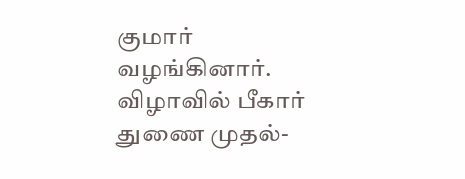குமார் வழங்கினார். விழாவில் பீகார் துணை முதல்-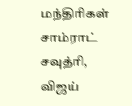மந்திரிகள் சாம்ராட் சவுத்ரி, விஜய்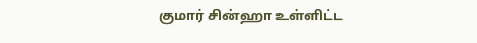குமார் சின்ஹா உள்ளிட்ட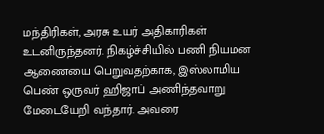மந்திரிகள், அரசு உயர் அதிகாரிகள் உடனிருந்தனர். நிகழ்ச்சியில் பணி நியமன ஆணையை பெறுவதற்காக, இஸ்லாமிய பெண் ஒருவர் ஹிஜாப் அணிந்தவாறு மேடையேறி வந்தார். அவரை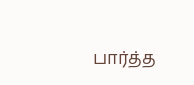பார்த்த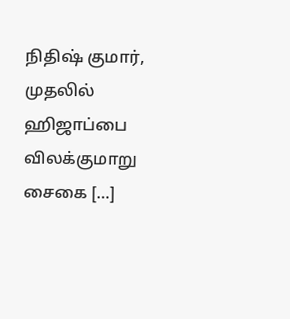நிதிஷ் குமார், முதலில் ஹிஜாப்பை விலக்குமாறு சைகை […]